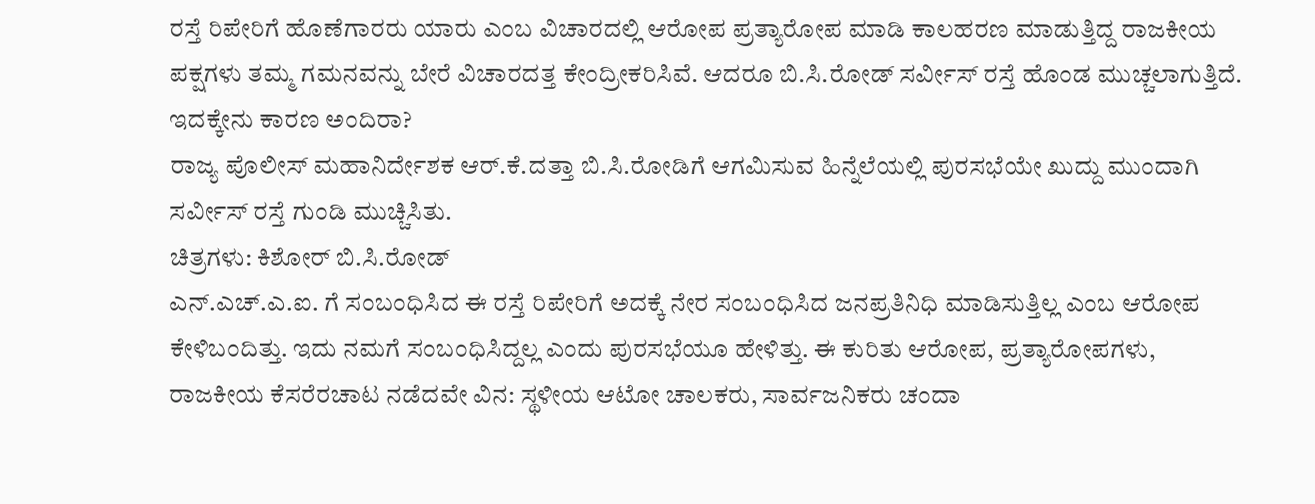ರಸ್ತೆ ರಿಪೇರಿಗೆ ಹೊಣೆಗಾರರು ಯಾರು ಎಂಬ ವಿಚಾರದಲ್ಲಿ ಆರೋಪ ಪ್ರತ್ಯಾರೋಪ ಮಾಡಿ ಕಾಲಹರಣ ಮಾಡುತ್ತಿದ್ದ ರಾಜಕೀಯ ಪಕ್ಷಗಳು ತಮ್ಮ ಗಮನವನ್ನು ಬೇರೆ ವಿಚಾರದತ್ತ ಕೇಂದ್ರೀಕರಿಸಿವೆ. ಆದರೂ ಬಿ.ಸಿ.ರೋಡ್ ಸರ್ವೀಸ್ ರಸ್ತೆ ಹೊಂಡ ಮುಚ್ಚಲಾಗುತ್ತಿದೆ. ಇದಕ್ಕೇನು ಕಾರಣ ಅಂದಿರಾ?
ರಾಜ್ಯ ಪೊಲೀಸ್ ಮಹಾನಿರ್ದೇಶಕ ಆರ್.ಕೆ.ದತ್ತಾ ಬಿ.ಸಿ.ರೋಡಿಗೆ ಆಗಮಿಸುವ ಹಿನ್ನೆಲೆಯಲ್ಲಿ ಪುರಸಭೆಯೇ ಖುದ್ದು ಮುಂದಾಗಿ ಸರ್ವೀಸ್ ರಸ್ತೆ ಗುಂಡಿ ಮುಚ್ಚಿಸಿತು.
ಚಿತ್ರಗಳು: ಕಿಶೋರ್ ಬಿ.ಸಿ.ರೋಡ್
ಎನ್.ಎಚ್.ಎ.ಐ. ಗೆ ಸಂಬಂಧಿಸಿದ ಈ ರಸ್ತೆ ರಿಪೇರಿಗೆ ಅದಕ್ಕೆ ನೇರ ಸಂಬಂಧಿಸಿದ ಜನಪ್ರತಿನಿಧಿ ಮಾಡಿಸುತ್ತಿಲ್ಲ ಎಂಬ ಆರೋಪ ಕೇಳಿಬಂದಿತ್ತು. ಇದು ನಮಗೆ ಸಂಬಂಧಿಸಿದ್ದಲ್ಲ ಎಂದು ಪುರಸಭೆಯೂ ಹೇಳಿತ್ತು. ಈ ಕುರಿತು ಆರೋಪ, ಪ್ರತ್ಯಾರೋಪಗಳು, ರಾಜಕೀಯ ಕೆಸರೆರಚಾಟ ನಡೆದವೇ ವಿನ: ಸ್ಥಳೀಯ ಆಟೋ ಚಾಲಕರು, ಸಾರ್ವಜನಿಕರು ಚಂದಾ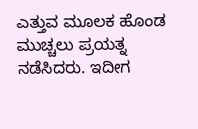ಎತ್ತುವ ಮೂಲಕ ಹೊಂಡ ಮುಚ್ಚಲು ಪ್ರಯತ್ನ ನಡೆಸಿದರು. ಇದೀಗ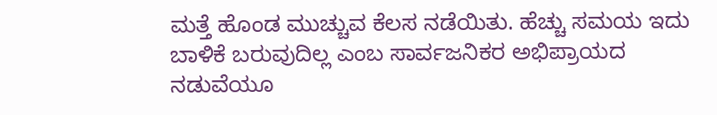ಮತ್ತೆ ಹೊಂಡ ಮುಚ್ಚುವ ಕೆಲಸ ನಡೆಯಿತು. ಹೆಚ್ಚು ಸಮಯ ಇದು ಬಾಳಿಕೆ ಬರುವುದಿಲ್ಲ ಎಂಬ ಸಾರ್ವಜನಿಕರ ಅಭಿಪ್ರಾಯದ ನಡುವೆಯೂ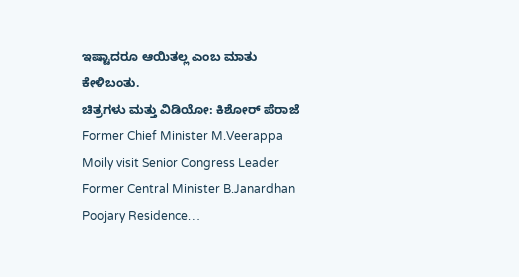ಇಷ್ಟಾದರೂ ಆಯಿತಲ್ಲ ಎಂಬ ಮಾತು ಕೇಳಿಬಂತು.
ಚಿತ್ರಗಳು ಮತ್ತು ವಿಡಿಯೋ: ಕಿಶೋರ್ ಪೆರಾಜೆ
Former Chief Minister M.Veerappa Moily visit Senior Congress Leader Former Central Minister B.Janardhan Poojary Residence…